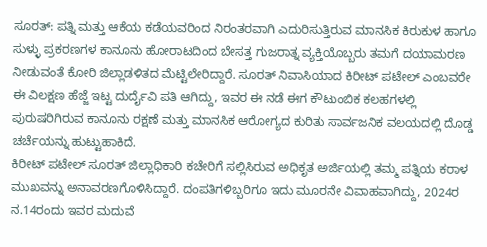ಸೂರತ್: ಪತ್ನಿ ಮತ್ತು ಆಕೆಯ ಕಡೆಯವರಿಂದ ನಿರಂತರವಾಗಿ ಎದುರಿಸುತ್ತಿರುವ ಮಾನಸಿಕ ಕಿರುಕುಳ ಹಾಗೂ ಸುಳ್ಳು ಪ್ರಕರಣಗಳ ಕಾನೂನು ಹೋರಾಟದಿಂದ ಬೇಸತ್ತ ಗುಜರಾತ್ನ ವ್ಯಕ್ತಿಯೊಬ್ಬರು ತಮಗೆ ದಯಾಮರಣ ನೀಡುವಂತೆ ಕೋರಿ ಜಿಲ್ಲಾಡಳಿತದ ಮೆಟ್ಟಿಲೇರಿದ್ದಾರೆ. ಸೂರತ್ ನಿವಾಸಿಯಾದ ಕಿರೀಟ್ ಪಟೇಲ್ ಎಂಬವರೇ ಈ ವಿಲಕ್ಷಣ ಹೆಜ್ಜೆ ಇಟ್ಟ ದುರ್ದೈವಿ ಪತಿ ಆಗಿದ್ದು, ಇವರ ಈ ನಡೆ ಈಗ ಕೌಟುಂಬಿಕ ಕಲಹಗಳಲ್ಲಿ ಪುರುಷರಿಗಿರುವ ಕಾನೂನು ರಕ್ಷಣೆ ಮತ್ತು ಮಾನಸಿಕ ಆರೋಗ್ಯದ ಕುರಿತು ಸಾರ್ವಜನಿಕ ವಲಯದಲ್ಲಿ ದೊಡ್ಡ ಚರ್ಚೆಯನ್ನು ಹುಟ್ಟುಹಾಕಿದೆ.
ಕಿರೀಟ್ ಪಟೇಲ್ ಸೂರತ್ ಜಿಲ್ಲಾಧಿಕಾರಿ ಕಚೇರಿಗೆ ಸಲ್ಲಿಸಿರುವ ಅಧಿಕೃತ ಅರ್ಜಿಯಲ್ಲಿ ತಮ್ಮ ಪತ್ನಿಯ ಕರಾಳ ಮುಖವನ್ನು ಅನಾವರಣಗೊಳಿಸಿದ್ದಾರೆ. ದಂಪತಿಗಳಿಬ್ಬರಿಗೂ ಇದು ಮೂರನೇ ವಿವಾಹವಾಗಿದ್ದು, 2024ರ ನ.14ರಂದು ಇವರ ಮದುವೆ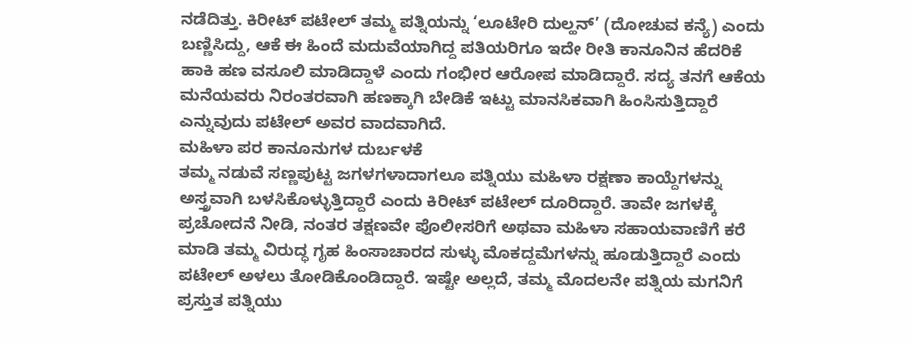ನಡೆದಿತ್ತು. ಕಿರೀಟ್ ಪಟೇಲ್ ತಮ್ಮ ಪತ್ನಿಯನ್ನು ‘ಲೂಟೇರಿ ದುಲ್ಹನ್’ (ದೋಚುವ ಕನ್ಯೆ) ಎಂದು ಬಣ್ಣಿಸಿದ್ದು, ಆಕೆ ಈ ಹಿಂದೆ ಮದುವೆಯಾಗಿದ್ದ ಪತಿಯರಿಗೂ ಇದೇ ರೀತಿ ಕಾನೂನಿನ ಹೆದರಿಕೆ ಹಾಕಿ ಹಣ ವಸೂಲಿ ಮಾಡಿದ್ದಾಳೆ ಎಂದು ಗಂಭೀರ ಆರೋಪ ಮಾಡಿದ್ದಾರೆ. ಸದ್ಯ ತನಗೆ ಆಕೆಯ ಮನೆಯವರು ನಿರಂತರವಾಗಿ ಹಣಕ್ಕಾಗಿ ಬೇಡಿಕೆ ಇಟ್ಟು ಮಾನಸಿಕವಾಗಿ ಹಿಂಸಿಸುತ್ತಿದ್ದಾರೆ ಎನ್ನುವುದು ಪಟೇಲ್ ಅವರ ವಾದವಾಗಿದೆ.
ಮಹಿಳಾ ಪರ ಕಾನೂನುಗಳ ದುರ್ಬಳಕೆ
ತಮ್ಮ ನಡುವೆ ಸಣ್ಣಪುಟ್ಟ ಜಗಳಗಳಾದಾಗಲೂ ಪತ್ನಿಯು ಮಹಿಳಾ ರಕ್ಷಣಾ ಕಾಯ್ದೆಗಳನ್ನು ಅಸ್ತ್ರವಾಗಿ ಬಳಸಿಕೊಳ್ಳುತ್ತಿದ್ದಾರೆ ಎಂದು ಕಿರೀಟ್ ಪಟೇಲ್ ದೂರಿದ್ದಾರೆ. ತಾವೇ ಜಗಳಕ್ಕೆ ಪ್ರಚೋದನೆ ನೀಡಿ, ನಂತರ ತಕ್ಷಣವೇ ಪೊಲೀಸರಿಗೆ ಅಥವಾ ಮಹಿಳಾ ಸಹಾಯವಾಣಿಗೆ ಕರೆ ಮಾಡಿ ತಮ್ಮ ವಿರುದ್ಧ ಗೃಹ ಹಿಂಸಾಚಾರದ ಸುಳ್ಳು ಮೊಕದ್ದಮೆಗಳನ್ನು ಹೂಡುತ್ತಿದ್ದಾರೆ ಎಂದು ಪಟೇಲ್ ಅಳಲು ತೋಡಿಕೊಂಡಿದ್ದಾರೆ. ಇಷ್ಟೇ ಅಲ್ಲದೆ, ತಮ್ಮ ಮೊದಲನೇ ಪತ್ನಿಯ ಮಗನಿಗೆ ಪ್ರಸ್ತುತ ಪತ್ನಿಯು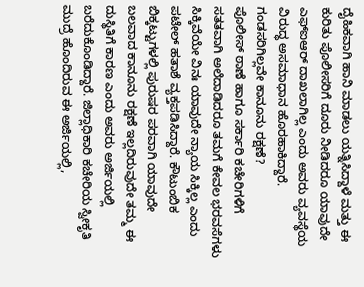ದೈಹಿಕವಾಗಿ ಹಾನಿ ಮಾಡಲು ಯತ್ನಿಸಿದ್ದಾಳೆ ಮತ್ತು ಈ ಕುರಿತು ಪೊಲೀಸರಿಗೆ ದೂರು ನೀಡಿದರೂ ಯಾವುದೇ ಎಫ್ಐಆರ್ ದಾಖಲಾಗಿಲ್ಲ ಎಂದು ಅವರು ವ್ಯವಸ್ಥೆಯ ವಿರುದ್ಧ ಅಸಮಾಧಾನ ಹೊರಹಾಕಿದ್ದಾರೆ.
ಗಂಡಸರಿಗಿಲ್ಲವೇ ಕಾನೂನು ರಕ್ಷಣೆ?
ಪೊಲೀಸ್ ಠಾಣೆ ಹಾಗೂ ಸರ್ಕಾರಿ ಕಚೇರಿಗಳಿಗೆ ಸತತವಾಗಿ ಅಲೆದಾಡಿದರೂ ತಮಗೆ ಕೇವಲ ಭರವಸೆಗಳು ಸಿಕ್ಕಿವೆಯೇ ವಿನಃ ಯಾವುದೇ ನ್ಯಾಯ ಸಿಕ್ಕಿಲ್ಲ ಎಂದು ಪಟೇಲ್ ಹತಾಶೆ ವ್ಯಕ್ತಪಡಿಸಿದ್ದಾರೆ. ಕೌಟುಂಬಿಕ ಬಿಕ್ಕಟ್ಟುಗಳಲ್ಲಿ ಪುರುಷರ ಪರವಾಗಿ ಯಾವುದೇ ಬಲವಾದ ಕಾನೂನು ರಕ್ಷಣೆ ಇಲ್ಲದಿರುವುದೇ ತಮ್ಮ ಈ ದುಸ್ಥಿತಿಗೆ ಕಾರಣ ಎಂದು ಅವರು ಅರ್ಜಿಯಲ್ಲಿ ಬರೆದುಕೊಂಡಿದ್ದಾರೆ. ಜಿಲ್ಲಾಧಿಕಾರಿ ಕಚೇರಿಯ ಸ್ವೀಕೃತಿ ಮುದ್ರೆ ಹೊಂದಿರುವ ಈ ಅರ್ಜಿಯಲ್ಲಿ,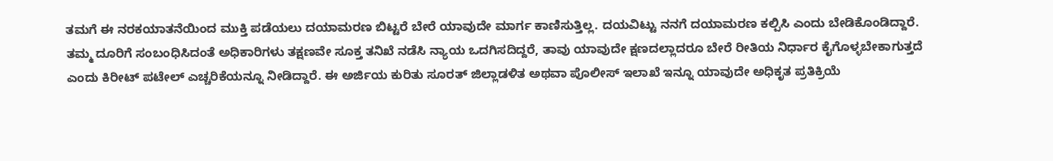ತಮಗೆ ಈ ನರಕಯಾತನೆಯಿಂದ ಮುಕ್ತಿ ಪಡೆಯಲು ದಯಾಮರಣ ಬಿಟ್ಟರೆ ಬೇರೆ ಯಾವುದೇ ಮಾರ್ಗ ಕಾಣಿಸುತ್ತಿಲ್ಲ. ದಯವಿಟ್ಟು ನನಗೆ ದಯಾಮರಣ ಕಲ್ಪಿಸಿ ಎಂದು ಬೇಡಿಕೊಂಡಿದ್ದಾರೆ.
ತಮ್ಮ ದೂರಿಗೆ ಸಂಬಂಧಿಸಿದಂತೆ ಅಧಿಕಾರಿಗಳು ತಕ್ಷಣವೇ ಸೂಕ್ತ ತನಿಖೆ ನಡೆಸಿ ನ್ಯಾಯ ಒದಗಿಸದಿದ್ದರೆ, ತಾವು ಯಾವುದೇ ಕ್ಷಣದಲ್ಲಾದರೂ ಬೇರೆ ರೀತಿಯ ನಿರ್ಧಾರ ಕೈಗೊಳ್ಳಬೇಕಾಗುತ್ತದೆ ಎಂದು ಕಿರೀಟ್ ಪಟೇಲ್ ಎಚ್ಚರಿಕೆಯನ್ನೂ ನೀಡಿದ್ದಾರೆ. ಈ ಅರ್ಜಿಯ ಕುರಿತು ಸೂರತ್ ಜಿಲ್ಲಾಡಳಿತ ಅಥವಾ ಪೊಲೀಸ್ ಇಲಾಖೆ ಇನ್ನೂ ಯಾವುದೇ ಅಧಿಕೃತ ಪ್ರತಿಕ್ರಿಯೆ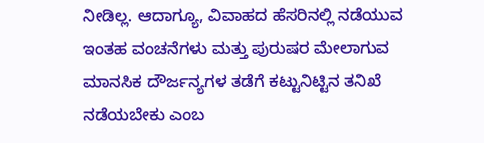ನೀಡಿಲ್ಲ. ಆದಾಗ್ಯೂ, ವಿವಾಹದ ಹೆಸರಿನಲ್ಲಿ ನಡೆಯುವ ಇಂತಹ ವಂಚನೆಗಳು ಮತ್ತು ಪುರುಷರ ಮೇಲಾಗುವ ಮಾನಸಿಕ ದೌರ್ಜನ್ಯಗಳ ತಡೆಗೆ ಕಟ್ಟುನಿಟ್ಟಿನ ತನಿಖೆ ನಡೆಯಬೇಕು ಎಂಬ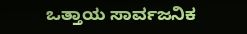ಒತ್ತಾಯ ಸಾರ್ವಜನಿಕ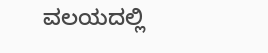ವಲಯದಲ್ಲಿ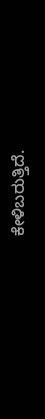ಕೇಳಿಬರುತ್ತಿದೆ.